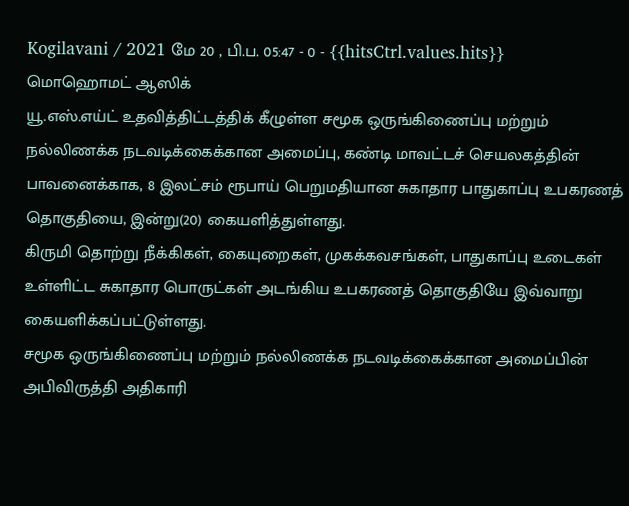Kogilavani / 2021 மே 20 , பி.ப. 05:47 - 0 - {{hitsCtrl.values.hits}}
மொஹொமட் ஆஸிக்
யூ.எஸ்.எய்ட் உதவித்திட்டத்திக் கீழுள்ள சமூக ஒருங்கிணைப்பு மற்றும் நல்லிணக்க நடவடிக்கைக்கான அமைப்பு, கண்டி மாவட்டச் செயலகத்தின் பாவனைக்காக, 8 இலட்சம் ரூபாய் பெறுமதியான சுகாதார பாதுகாப்பு உபகரணத் தொகுதியை, இன்று(20) கையளித்துள்ளது.
கிருமி தொற்று நீக்கிகள், கையுறைகள், முகக்கவசங்கள், பாதுகாப்பு உடைகள் உள்ளிட்ட சுகாதார பொருட்கள் அடங்கிய உபகரணத் தொகுதியே இவ்வாறு கையளிக்கப்பட்டுள்ளது.
சமூக ஒருங்கிணைப்பு மற்றும் நல்லிணக்க நடவடிக்கைக்கான அமைப்பின் அபிவிருத்தி அதிகாரி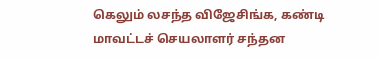கெலும் லசந்த விஜேசிங்க, கண்டி மாவட்டச் செயலாளர் சந்தன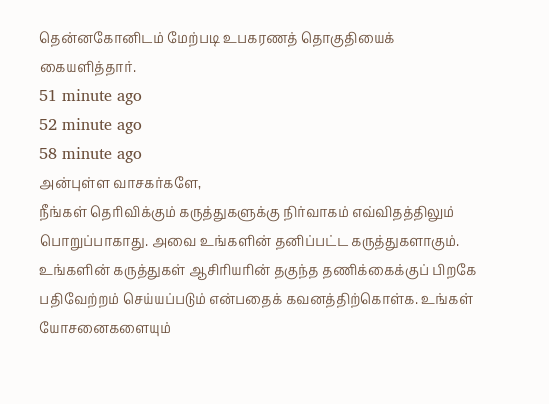தென்னகோனிடம் மேற்படி உபகரணத் தொகுதியைக் கையளித்தார்.
51 minute ago
52 minute ago
58 minute ago
அன்புள்ள வாசகர்களே,
நீங்கள் தெரிவிக்கும் கருத்துகளுக்கு நிர்வாகம் எவ்விதத்திலும் பொறுப்பாகாது. அவை உங்களின் தனிப்பட்ட கருத்துகளாகும். உங்களின் கருத்துகள் ஆசிரியரின் தகுந்த தணிக்கைக்குப் பிறகே பதிவேற்றம் செய்யப்படும் என்பதைக் கவனத்திற்கொள்க. உங்கள் யோசனைகளையும்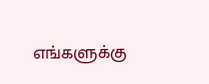எங்களுக்கு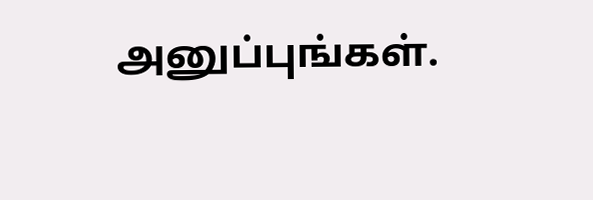அனுப்புங்கள்.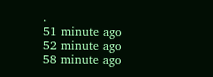.
51 minute ago
52 minute ago
58 minute ago